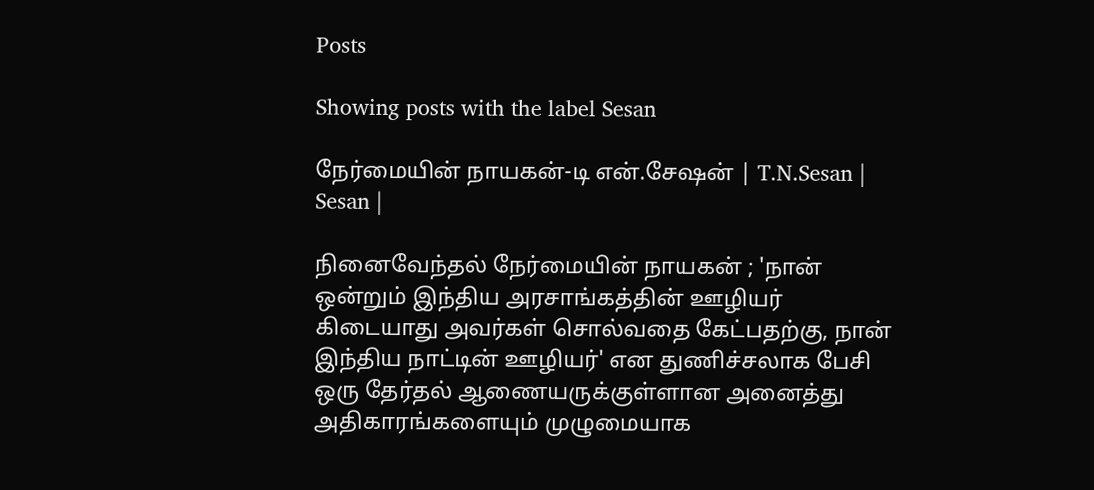Posts

Showing posts with the label Sesan

நேர்மையின் நாயகன்-டி என்.சேஷன் | T.N.Sesan | Sesan |

நினைவேந்தல் நேர்மையின் நாயகன் ; 'நான் ஒன்றும் இந்திய அரசாங்கத்தின் ஊழியர் கிடையாது அவர்கள் சொல்வதை கேட்பதற்கு, நான் இந்திய நாட்டின் ஊழியர்' என துணிச்சலாக பேசி ஒரு தேர்தல் ஆணையருக்குள்ளான அனைத்து அதிகாரங்களையும் முழுமையாக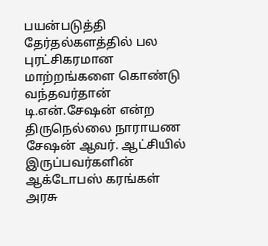பயன்படுத்தி தேர்தல்களத்தில் பல புரட்சிகரமான மாற்றங்களை கொண்டு வந்தவர்தான் டி.என்.சேஷன் என்ற திருநெல்லை நாராயண சேஷன் ஆவர். ஆட்சியில் இருப்பவர்களின் ஆக்டோபஸ் கரங்கள் அரசு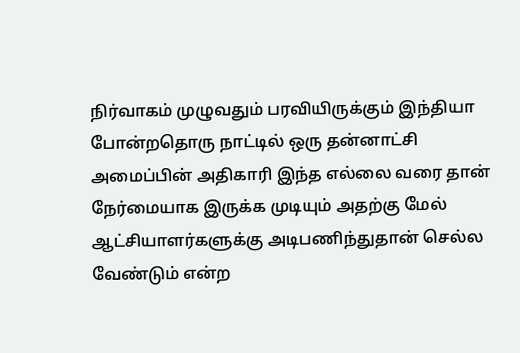நிர்வாகம் முழுவதும் பரவியிருக்கும் இந்தியா போன்றதொரு நாட்டில் ஒரு தன்னாட்சி அமைப்பின் அதிகாரி இந்த எல்லை வரை தான் நேர்மையாக இருக்க முடியும் அதற்கு மேல் ஆட்சியாளர்களுக்கு அடிபணிந்துதான் செல்ல வேண்டும் என்ற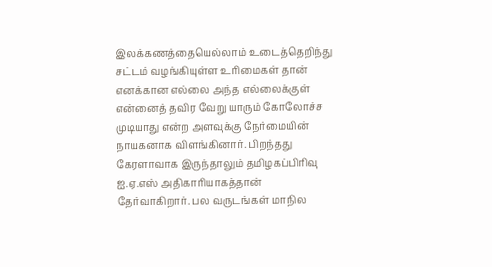இலக்கணத்தையெல்லாம் உடைத்தெறிந்து சட்டம் வழங்கியுள்ள உரிமைகள் தான் எனக்கான எல்லை அந்த எல்லைக்குள் என்னைத் தவிர வேறு யாரும் கோலோச்ச முடியாது என்ற அளவுக்கு நேர்மையின் நாயகனாக விளங்கினார். பிறந்தது கேரளாவாக இருந்தாலும் தமிழகப்பிரிவு ஐ.ஏ.எஸ் அதிகாரியாகத்தான் தேர்வாகிறார். பல வருடங்கள் மாநில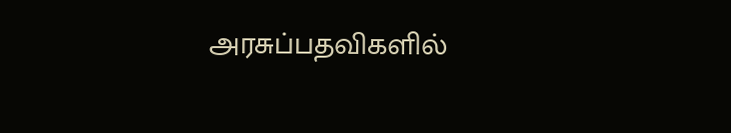அரசுப்பதவிகளில்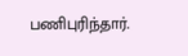பணிபுரிந்தார்.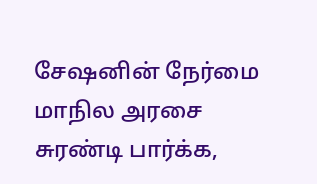சேஷனின் நேர்மை மாநில அரசை சுரண்டி பார்க்க,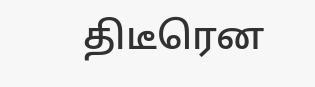திடீரென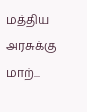மத்திய அரசுக்கு மாற்...